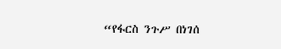“የፋርስ ንጉሥ በነገሰ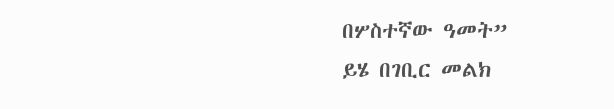በሦስተኛው ዓመት”
ይሄ በገቢር መልክ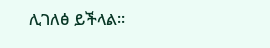ሊገለፅ ይችላል፡፡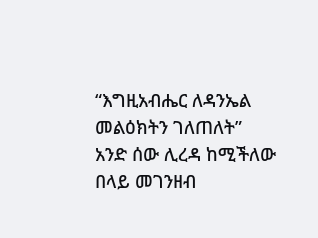“እግዚአብሔር ለዳንኤል መልዕክትን ገለጠለት”
አንድ ሰው ሊረዳ ከሚችለው በላይ መገንዘብ